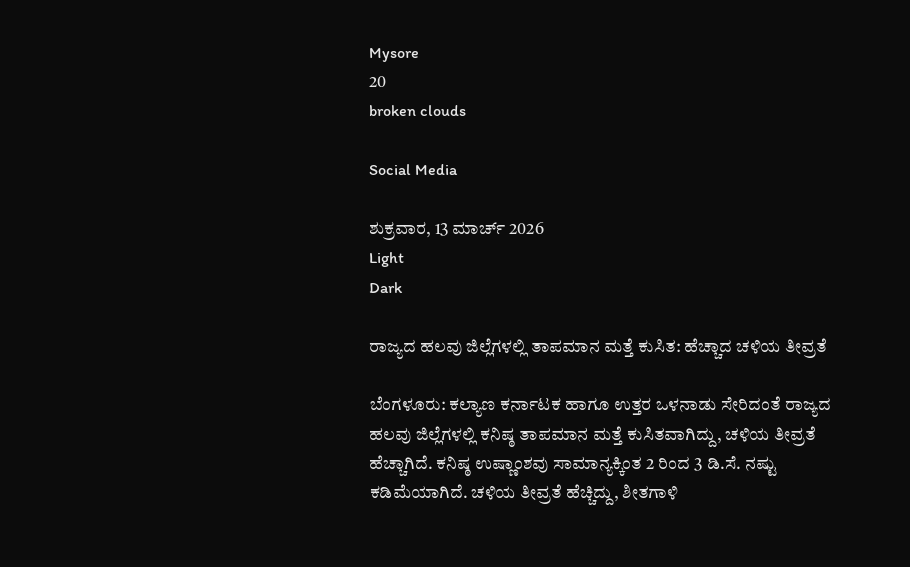Mysore
20
broken clouds

Social Media

ಶುಕ್ರವಾರ, 13 ಮಾರ್ಚ್ 2026
Light
Dark

ರಾಜ್ಯದ ಹಲವು ಜಿಲ್ಲೆಗಳಲ್ಲಿ ತಾಪಮಾನ ಮತ್ತೆ ಕುಸಿತ: ಹೆಚ್ಚಾದ ಚಳಿಯ ತೀವ್ರತೆ

ಬೆಂಗಳೂರು: ಕಲ್ಯಾಣ ಕರ್ನಾಟಕ ಹಾಗೂ ಉತ್ತರ ಒಳನಾಡು ಸೇರಿದಂತೆ ರಾಜ್ಯದ ಹಲವು ಜಿಲ್ಲೆಗಳಲ್ಲಿ ಕನಿಷ್ಠ ತಾಪಮಾನ ಮತ್ತೆ ಕುಸಿತವಾಗಿದ್ದು, ಚಳಿಯ ತೀವ್ರತೆ ಹೆಚ್ಚಾಗಿದೆ. ಕನಿಷ್ಠ ಉಷ್ಣಾಂಶವು ಸಾಮಾನ್ಯಕ್ಕಿಂತ 2 ರಿಂದ 3 ಡಿ.ಸೆ. ನಷ್ಟು ಕಡಿಮೆಯಾಗಿದೆ. ಚಳಿಯ ತೀವ್ರತೆ ಹೆಚ್ಚಿದ್ದು, ಶೀತಗಾಳಿ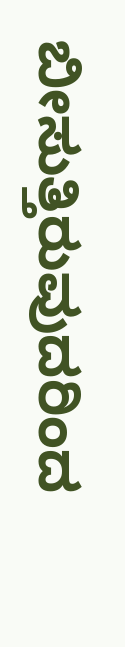ಬೀಸುತ್ತಿರುವುದರಿಂದ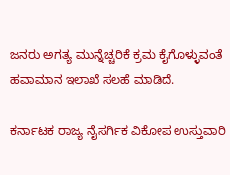ಜನರು ಅಗತ್ಯ ಮುನ್ನೆಚ್ಚರಿಕೆ ಕ್ರಮ ಕೈಗೊಳ್ಳುವಂತೆ ಹವಾಮಾನ ಇಲಾಖೆ ಸಲಹೆ ಮಾಡಿದೆ.

ಕರ್ನಾಟಕ ರಾಜ್ಯ ನೈಸರ್ಗಿಕ ವಿಕೋಪ ಉಸ್ತುವಾರಿ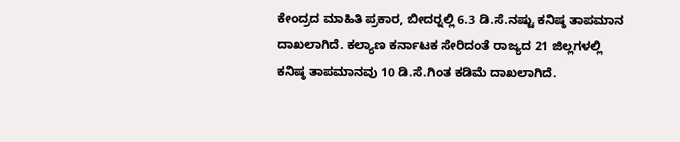ಕೇಂದ್ರದ ಮಾಹಿತಿ ಪ್ರಕಾರ, ಬೀದರ್‍ನಲ್ಲಿ 6.3 ಡಿ.ಸೆ.ನಷ್ಟು ಕನಿಷ್ಠ ತಾಪಮಾನ ದಾಖಲಾಗಿದೆ. ಕಲ್ಯಾಣ ಕರ್ನಾಟಕ ಸೇರಿದಂತೆ ರಾಜ್ಯದ 21 ಜಿಲ್ಲಗಳಲ್ಲಿ ಕನಿಷ್ಠ ತಾಪಮಾನವು 10 ಡಿ.ಸೆ.ಗಿಂತ ಕಡಿಮೆ ದಾಖಲಾಗಿದೆ.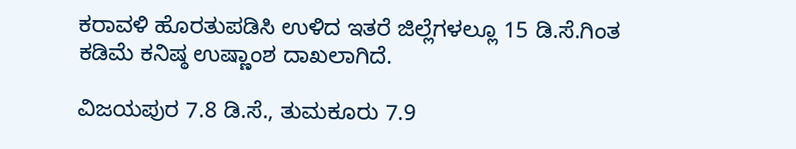ಕರಾವಳಿ ಹೊರತುಪಡಿಸಿ ಉಳಿದ ಇತರೆ ಜಿಲ್ಲೆಗಳಲ್ಲೂ 15 ಡಿ.ಸೆ.ಗಿಂತ ಕಡಿಮೆ ಕನಿಷ್ಠ ಉಷ್ಣಾಂಶ ದಾಖಲಾಗಿದೆ.

ವಿಜಯಪುರ 7.8 ಡಿ.ಸೆ., ತುಮಕೂರು 7.9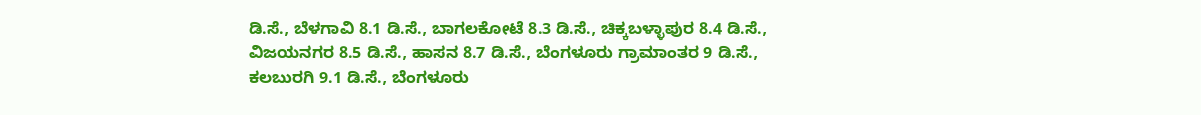ಡಿ.ಸೆ., ಬೆಳಗಾವಿ 8.1 ಡಿ.ಸೆ., ಬಾಗಲಕೋಟೆ 8.3 ಡಿ.ಸೆ., ಚಿಕ್ಕಬಳ್ಳಾಪುರ 8.4 ಡಿ.ಸೆ., ವಿಜಯನಗರ 8.5 ಡಿ.ಸೆ., ಹಾಸನ 8.7 ಡಿ.ಸೆ., ಬೆಂಗಳೂರು ಗ್ರಾಮಾಂತರ 9 ಡಿ.ಸೆ., ಕಲಬುರಗಿ 9.1 ಡಿ.ಸೆ., ಬೆಂಗಳೂರು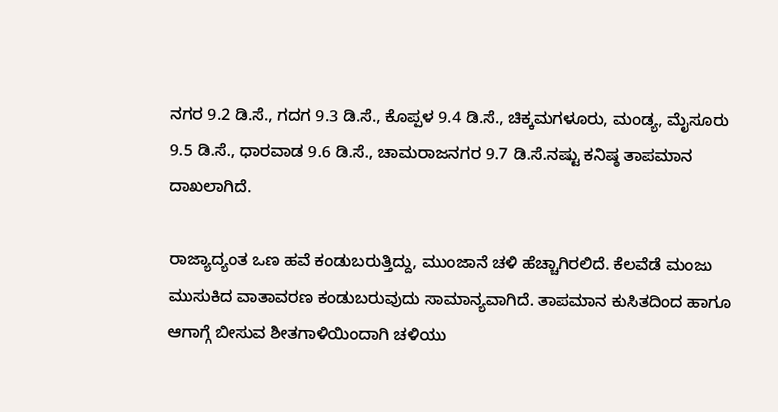ನಗರ 9.2 ಡಿ.ಸೆ., ಗದಗ 9.3 ಡಿ.ಸೆ., ಕೊಪ್ಪಳ 9.4 ಡಿ.ಸೆ., ಚಿಕ್ಕಮಗಳೂರು, ಮಂಡ್ಯ, ಮೈಸೂರು 9.5 ಡಿ.ಸೆ., ಧಾರವಾಡ 9.6 ಡಿ.ಸೆ., ಚಾಮರಾಜನಗರ 9.7 ಡಿ.ಸೆ.ನಷ್ಟು ಕನಿಷ್ಠ ತಾಪಮಾನ ದಾಖಲಾಗಿದೆ.

ರಾಜ್ಯಾದ್ಯಂತ ಒಣ ಹವೆ ಕಂಡುಬರುತ್ತಿದ್ದು, ಮುಂಜಾನೆ ಚಳಿ ಹೆಚ್ಚಾಗಿರಲಿದೆ. ಕೆಲವೆಡೆ ಮಂಜು ಮುಸುಕಿದ ವಾತಾವರಣ ಕಂಡುಬರುವುದು ಸಾಮಾನ್ಯವಾಗಿದೆ. ತಾಪಮಾನ ಕುಸಿತದಿಂದ ಹಾಗೂ ಆಗಾಗ್ಗೆ ಬೀಸುವ ಶೀತಗಾಳಿಯಿಂದಾಗಿ ಚಳಿಯು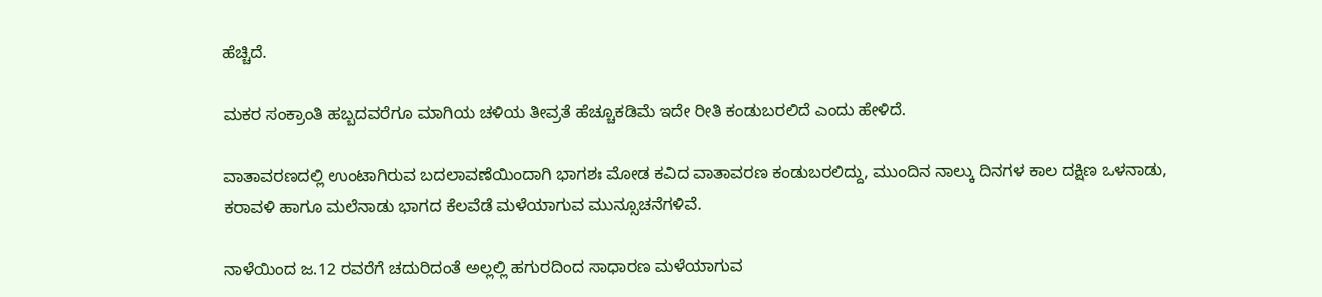ಹೆಚ್ಚಿದೆ.

ಮಕರ ಸಂಕ್ರಾಂತಿ ಹಬ್ಬದವರೆಗೂ ಮಾಗಿಯ ಚಳಿಯ ತೀವ್ರತೆ ಹೆಚ್ಚೂಕಡಿಮೆ ಇದೇ ರೀತಿ ಕಂಡುಬರಲಿದೆ ಎಂದು ಹೇಳಿದೆ.

ವಾತಾವರಣದಲ್ಲಿ ಉಂಟಾಗಿರುವ ಬದಲಾವಣೆಯಿಂದಾಗಿ ಭಾಗಶಃ ಮೋಡ ಕವಿದ ವಾತಾವರಣ ಕಂಡುಬರಲಿದ್ದು, ಮುಂದಿನ ನಾಲ್ಕು ದಿನಗಳ ಕಾಲ ದಕ್ಷಿಣ ಒಳನಾಡು, ಕರಾವಳಿ ಹಾಗೂ ಮಲೆನಾಡು ಭಾಗದ ಕೆಲವೆಡೆ ಮಳೆಯಾಗುವ ಮುನ್ಸೂಚನೆಗಳಿವೆ.

ನಾಳೆಯಿಂದ ಜ.12 ರವರೆಗೆ ಚದುರಿದಂತೆ ಅಲ್ಲಲ್ಲಿ ಹಗುರದಿಂದ ಸಾಧಾರಣ ಮಳೆಯಾಗುವ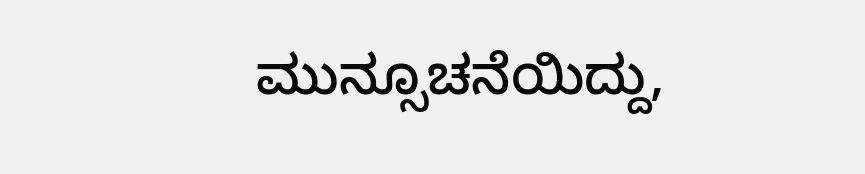ಮುನ್ಸೂಚನೆಯಿದ್ದು,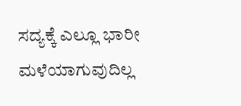ಸದ್ಯಕ್ಕೆ ಎಲ್ಲೂ ಭಾರೀ ಮಳೆಯಾಗುವುದಿಲ್ಲ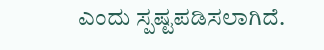ಎಂದು ಸ್ಪಷ್ಟಪಡಿಸಲಾಗಿದೆ.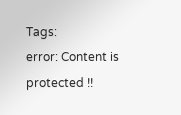Tags:
error: Content is protected !!